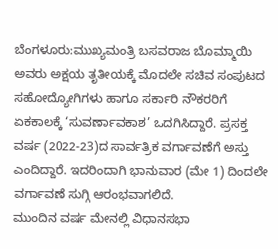ಬೆಂಗಳೂರು:ಮುಖ್ಯಮಂತ್ರಿ ಬಸವರಾಜ ಬೊಮ್ಮಾಯಿ ಅವರು ಅಕ್ಷಯ ತೃತೀಯಕ್ಕೆ ಮೊದಲೇ ಸಚಿವ ಸಂಪುಟದ ಸಹೋದ್ಯೋಗಿಗಳು ಹಾಗೂ ಸರ್ಕಾರಿ ನೌಕರರಿಗೆ ಏಕಕಾಲಕ್ಕೆ ‘ಸುವರ್ಣಾವಕಾಶ’ ಒದಗಿಸಿದ್ದಾರೆ. ಪ್ರಸಕ್ತ ವರ್ಷ (2022-23)ದ ಸಾರ್ವತ್ರಿಕ ವರ್ಗಾವಣೆಗೆ ಅಸ್ತು ಎಂದಿದ್ದಾರೆ. ಇದರಿಂದಾಗಿ ಭಾನುವಾರ (ಮೇ 1) ದಿಂದಲೇ ವರ್ಗಾವಣೆ ಸುಗ್ಗಿ ಆರಂಭವಾಗಲಿದೆ.
ಮುಂದಿನ ವರ್ಷ ಮೇನಲ್ಲಿ ವಿಧಾನಸಭಾ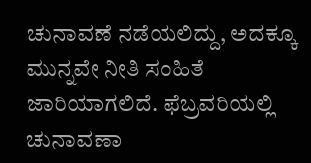ಚುನಾವಣೆ ನಡೆಯಲಿದ್ದು, ಅದಕ್ಕೂ ಮುನ್ನವೇ ನೀತಿ ಸಂಹಿತೆ ಜಾರಿಯಾಗಲಿದೆ. ಫೆಬ್ರವರಿಯಲ್ಲಿ ಚುನಾವಣಾ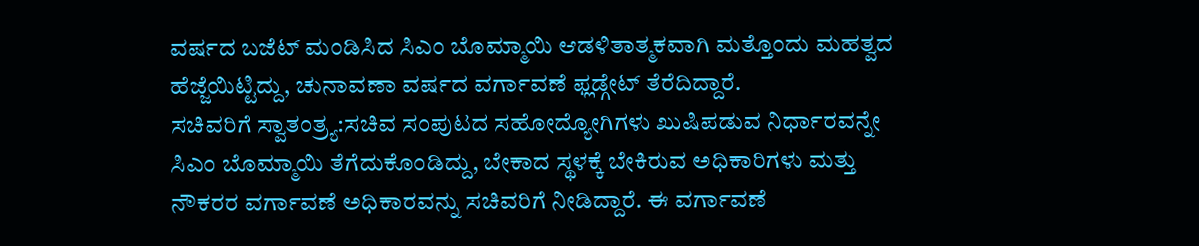ವರ್ಷದ ಬಜೆಟ್ ಮಂಡಿಸಿದ ಸಿಎಂ ಬೊಮ್ಮಾಯಿ ಆಡಳಿತಾತ್ಮಕವಾಗಿ ಮತ್ತೊಂದು ಮಹತ್ವದ ಹೆಜ್ಜೆಯಿಟ್ಟಿದ್ದು, ಚುನಾವಣಾ ವರ್ಷದ ವರ್ಗಾವಣೆ ಫ್ಲಡ್ಗೇಟ್ ತೆರೆದಿದ್ದಾರೆ.
ಸಚಿವರಿಗೆ ಸ್ವಾತಂತ್ರ್ಯ:ಸಚಿವ ಸಂಪುಟದ ಸಹೋದ್ಯೋಗಿಗಳು ಖುಷಿಪಡುವ ನಿರ್ಧಾರವನ್ನೇ ಸಿಎಂ ಬೊಮ್ಮಾಯಿ ತೆಗೆದುಕೊಂಡಿದ್ದು, ಬೇಕಾದ ಸ್ಥಳಕ್ಕೆ ಬೇಕಿರುವ ಅಧಿಕಾರಿಗಳು ಮತ್ತು ನೌಕರರ ವರ್ಗಾವಣೆ ಅಧಿಕಾರವನ್ನು ಸಚಿವರಿಗೆ ನೀಡಿದ್ದಾರೆ. ಈ ವರ್ಗಾವಣೆ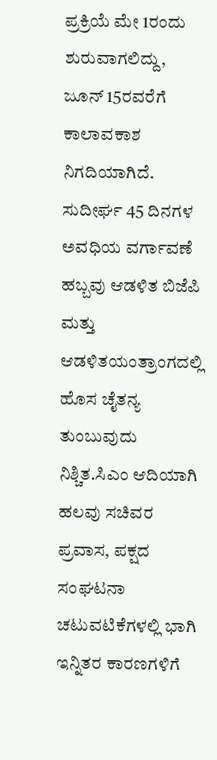ಪ್ರಕ್ರಿಯೆ ಮೇ 1ರಂದು ಶುರುವಾಗಲಿದ್ದು, ಜೂನ್ 15ರವರೆಗೆ ಕಾಲಾವಕಾಶ ನಿಗದಿಯಾಗಿದೆ.
ಸುದೀರ್ಘ 45 ದಿನಗಳ ಅವಧಿಯ ವರ್ಗಾವಣೆ ಹಬ್ಬವು ಆಡಳಿತ ಬಿಜೆಪಿ ಮತ್ತು ಆಡಳಿತಯಂತ್ರಾಂಗದಲ್ಲಿ ಹೊಸ ಚೈತನ್ಯ ತುಂಬುವುದು ನಿಶ್ಚಿತ.ಸಿಎಂ ಆದಿಯಾಗಿ ಹಲವು ಸಚಿವರ ಪ್ರವಾಸ, ಪಕ್ಷದ ಸಂಘಟನಾ ಚಟುವಟಿಕೆಗಳಲ್ಲಿ ಭಾಗಿ ಇನ್ನಿತರ ಕಾರಣಗಳಿಗೆ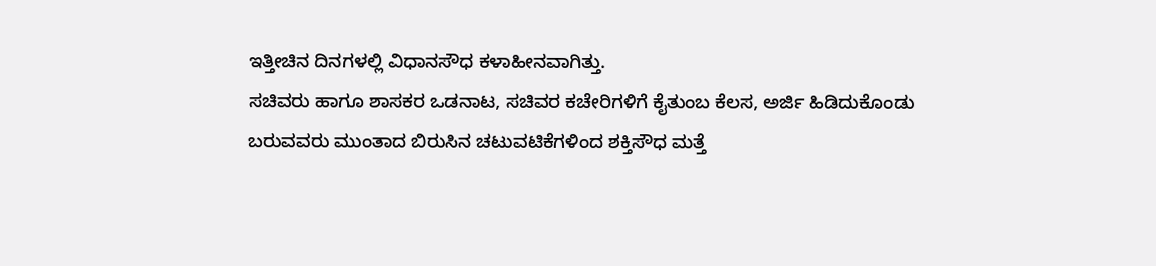ಇತ್ತೀಚಿನ ದಿನಗಳಲ್ಲಿ ವಿಧಾನಸೌಧ ಕಳಾಹೀನವಾಗಿತ್ತು.
ಸಚಿವರು ಹಾಗೂ ಶಾಸಕರ ಒಡನಾಟ, ಸಚಿವರ ಕಚೇರಿಗಳಿಗೆ ಕೈತುಂಬ ಕೆಲಸ, ಅರ್ಜಿ ಹಿಡಿದುಕೊಂಡು ಬರುವವರು ಮುಂತಾದ ಬಿರುಸಿನ ಚಟುವಟಿಕೆಗಳಿಂದ ಶಕ್ತಿಸೌಧ ಮತ್ತೆ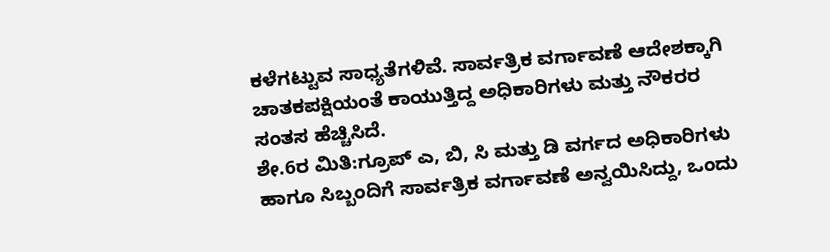ಕಳೆಗಟ್ಟುವ ಸಾಧ್ಯತೆಗಳಿವೆ. ಸಾರ್ವತ್ರಿಕ ವರ್ಗಾವಣೆ ಆದೇಶಕ್ಕಾಗಿ ಚಾತಕಪಕ್ಷಿಯಂತೆ ಕಾಯುತ್ತಿದ್ದ ಅಧಿಕಾರಿಗಳು ಮತ್ತು ನೌಕರರ ಸಂತಸ ಹೆಚ್ಚಿಸಿದೆ.
ಶೇ.6ರ ಮಿತಿ:ಗ್ರೂಪ್ ಎ, ಬಿ, ಸಿ ಮತ್ತು ಡಿ ವರ್ಗದ ಅಧಿಕಾರಿಗಳು ಹಾಗೂ ಸಿಬ್ಬಂದಿಗೆ ಸಾರ್ವತ್ರಿಕ ವರ್ಗಾವಣೆ ಅನ್ವಯಿಸಿದ್ದು, ಒಂದು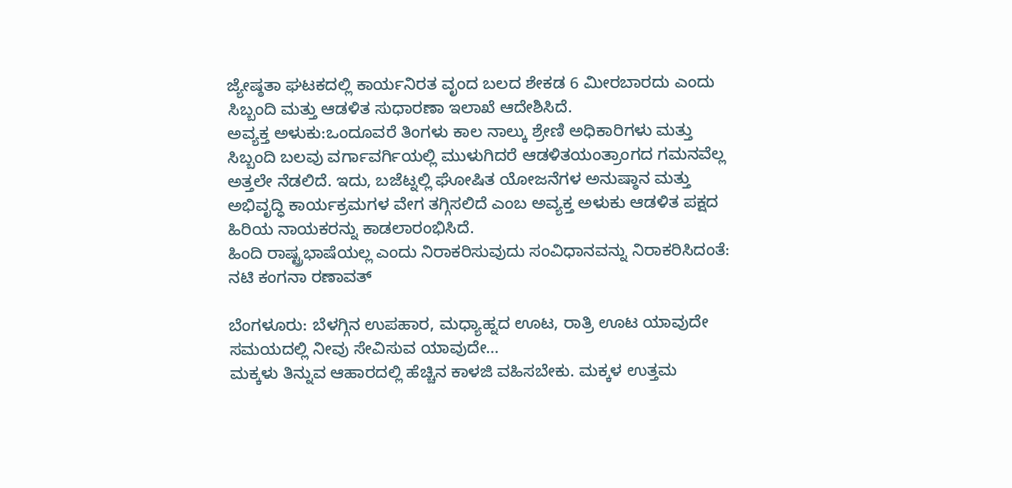ಜ್ಯೇಷ್ಠತಾ ಘಟಕದಲ್ಲಿ ಕಾರ್ಯನಿರತ ವೃಂದ ಬಲದ ಶೇಕಡ 6 ಮೀರಬಾರದು ಎಂದು ಸಿಬ್ಬಂದಿ ಮತ್ತು ಆಡಳಿತ ಸುಧಾರಣಾ ಇಲಾಖೆ ಆದೇಶಿಸಿದೆ.
ಅವ್ಯಕ್ತ ಅಳುಕು:ಒಂದೂವರೆ ತಿಂಗಳು ಕಾಲ ನಾಲ್ಕು ಶ್ರೇಣಿ ಅಧಿಕಾರಿಗಳು ಮತ್ತು ಸಿಬ್ಬಂದಿ ಬಲವು ವರ್ಗಾವರ್ಗಿಯಲ್ಲಿ ಮುಳುಗಿದರೆ ಆಡಳಿತಯಂತ್ರಾಂಗದ ಗಮನವೆಲ್ಲ ಅತ್ತಲೇ ನೆಡಲಿದೆ. ಇದು, ಬಜೆಟ್ನಲ್ಲಿ ಘೋಷಿತ ಯೋಜನೆಗಳ ಅನುಷ್ಠಾನ ಮತ್ತು ಅಭಿವೃದ್ಧಿ ಕಾರ್ಯಕ್ರಮಗಳ ವೇಗ ತಗ್ಗಿಸಲಿದೆ ಎಂಬ ಅವ್ಯಕ್ತ ಅಳುಕು ಆಡಳಿತ ಪಕ್ಷದ ಹಿರಿಯ ನಾಯಕರನ್ನು ಕಾಡಲಾರಂಭಿಸಿದೆ.
ಹಿಂದಿ ರಾಷ್ಟ್ರಭಾಷೆಯಲ್ಲ ಎಂದು ನಿರಾಕರಿಸುವುದು ಸಂವಿಧಾನವನ್ನು ನಿರಾಕರಿಸಿದಂತೆ: ನಟಿ ಕಂಗನಾ ರಣಾವತ್

ಬೆಂಗಳೂರು: ಬೆಳಗ್ಗಿನ ಉಪಹಾರ, ಮಧ್ಯಾಹ್ನದ ಊಟ, ರಾತ್ರಿ ಊಟ ಯಾವುದೇ ಸಮಯದಲ್ಲಿ ನೀವು ಸೇವಿಸುವ ಯಾವುದೇ…
ಮಕ್ಕಳು ತಿನ್ನುವ ಆಹಾರದಲ್ಲಿ ಹೆಚ್ಚಿನ ಕಾಳಜಿ ವಹಿಸಬೇಕು. ಮಕ್ಕಳ ಉತ್ತಮ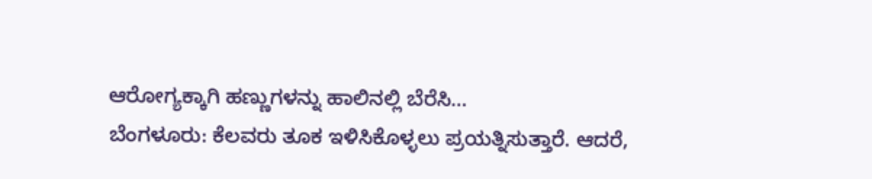ಆರೋಗ್ಯಕ್ಕಾಗಿ ಹಣ್ಣುಗಳನ್ನು ಹಾಲಿನಲ್ಲಿ ಬೆರೆಸಿ…
ಬೆಂಗಳೂರು: ಕೆಲವರು ತೂಕ ಇಳಿಸಿಕೊಳ್ಳಲು ಪ್ರಯತ್ನಿಸುತ್ತಾರೆ. ಆದರೆ,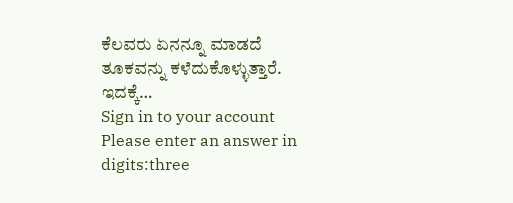ಕೆಲವರು ಏನನ್ನೂ ಮಾಡದೆ ತೂಕವನ್ನು ಕಳೆದುಕೊಳ್ಳುತ್ತಾರೆ. ಇದಕ್ಕೆ…
Sign in to your account
Please enter an answer in digits:three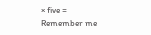× five =
Remember me